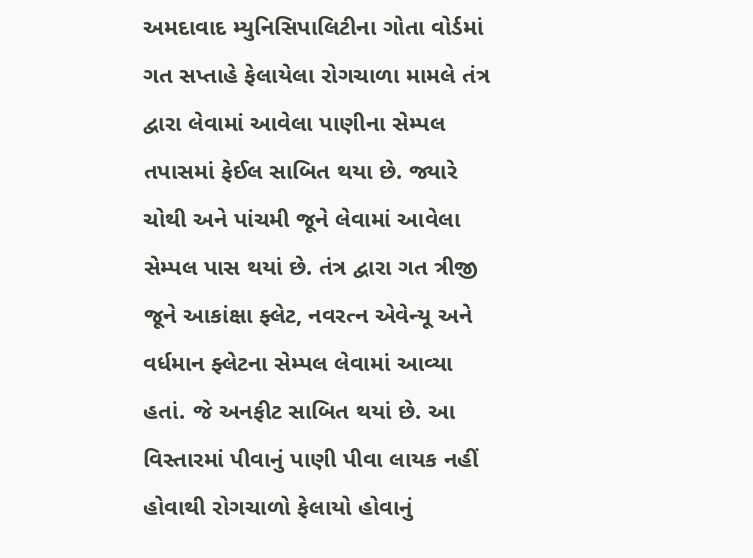અમદાવાદ મ્યુનિસિપાલિટીના ગોતા વોર્ડમાં ગત સપ્તાહે ફેલાયેલા રોગચાળા મામલે તંત્ર દ્વારા લેવામાં આવેલા પાણીના સેમ્પલ તપાસમાં ફેઈલ સાબિત થયા છે. જ્યારે ચોથી અને પાંચમી જૂને લેવામાં આવેલા સેમ્પલ પાસ થયાં છે. તંત્ર દ્વારા ગત ત્રીજી જૂને આકાંક્ષા ફ્લેટ, નવરત્ન એવેન્યૂ અને વર્ધમાન ફ્લેટના સેમ્પલ લેવામાં આવ્યા હતાં. જે અનફીટ સાબિત થયાં છે. આ વિસ્તારમાં પીવાનું પાણી પીવા લાયક નહીં હોવાથી રોગચાળો ફેલાયો હોવાનું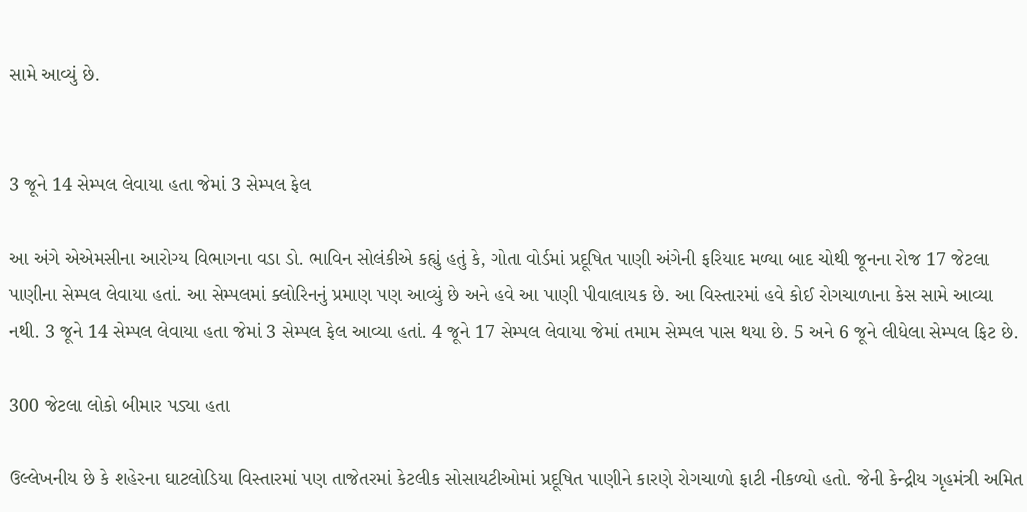સામે આવ્યું છે.


3 જૂને 14 સેમ્પલ લેવાયા હતા જેમાં 3 સેમ્પલ ફેલ

આ અંગે એએમસીના આરોગ્ય વિભાગના વડા ડો. ભાવિન સોલંકીએ કહ્યું હતું કે, ગોતા વોર્ડમાં પ્રદૂષિત પાણી અંગેની ફરિયાદ મળ્યા બાદ ચોથી જૂનના રોજ 17 જેટલા પાણીના સેમ્પલ લેવાયા હતાં. આ સેમ્પલમાં ક્લોરિનનું પ્રમાણ પણ આવ્યું છે અને હવે આ પાણી પીવાલાયક છે. આ વિસ્તારમાં હવે કોઈ રોગચાળાના કેસ સામે આવ્યા નથી. 3 જૂને 14 સેમ્પલ લેવાયા હતા જેમાં 3 સેમ્પલ ફેલ આવ્યા હતાં. 4 જૂને 17 સેમ્પલ લેવાયા જેમાં તમામ સેમ્પલ પાસ થયા છે. 5 અને 6 જૂને લીધેલા સેમ્પલ ફિટ છે.

300 જેટલા લોકો બીમાર પડ્યા હતા

ઉલ્લેખનીય છે કે શહેરના ઘાટલોડિયા વિસ્તારમાં પણ તાજેતરમાં કેટલીક સોસાયટીઓમાં પ્રદૂષિત પાણીને કારણે રોગચાળો ફાટી નીકળ્યો હતો. જેની કેન્દ્રીય ગૃહમંત્રી અમિત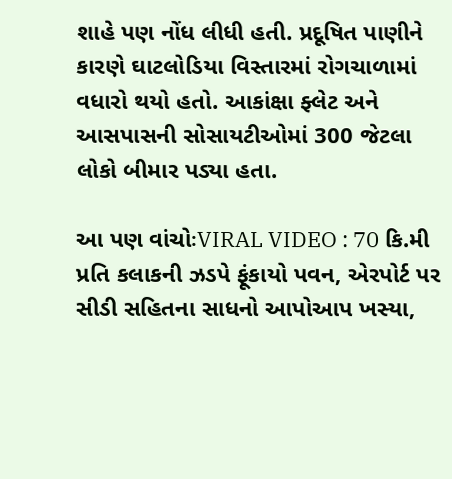શાહે પણ નોંધ લીધી હતી. પ્રદૂષિત પાણીને કારણે ઘાટલોડિયા વિસ્તારમાં રોગચાળામાં વધારો થયો હતો. આકાંક્ષા ફ્લેટ અને આસપાસની સોસાયટીઓમાં 300 જેટલા લોકો બીમાર પડ્યા હતા.

આ પણ વાંચોઃVIRAL VIDEO : 70 કિ.મી પ્રતિ કલાકની ઝડપે ફૂંકાયો પવન, એરપોર્ટ પર સીડી સહિતના સાધનો આપોઆપ ખસ્યા,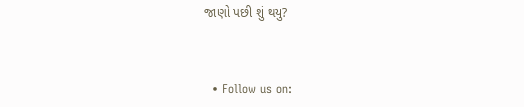જાણો પછી શું થયુ?



  • Follow us on: